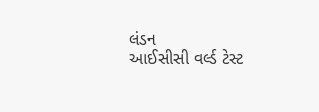લંડન
આઈસીસી વર્લ્ડ ટેસ્ટ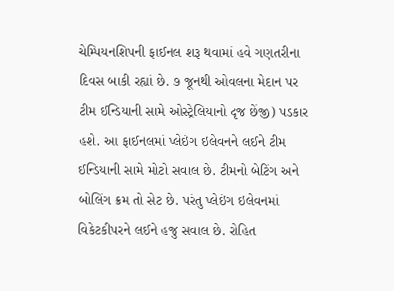ચેમ્પિયનશિપની ફાઈનલ શરૂ થવામાં હવે ગણતરીના દિવસ બાકી રહ્યાં છે. ૭ જૂનથી ઓવલના મેદાન પર ટીમ ઈન્ડિયાની સામે ઓસ્ટ્રેલિયાનો દૃજ છેંજી) પડકાર હશે. આ ફાઈનલમાં પ્લેઇંગ ઇલેવનને લઈને ટીમ ઈન્ડિયાની સામે મોટો સવાલ છે. ટીમનો બેટિંગ અને બોલિંગ ક્રમ તો સેટ છે. પરંતુ પ્લેઇંગ ઇલેવનમાં વિકેટકીપરને લઈને હજુ સવાલ છે. રોહિત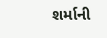શર્માની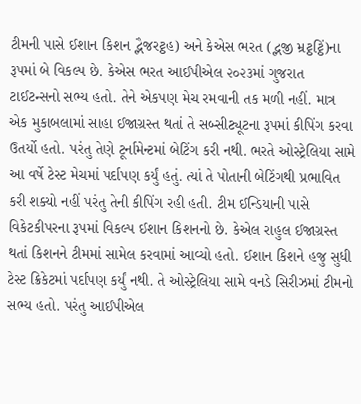ટીમની પાસે ઈશાન કિશન દ્ભૈજરટ્ઠહ) અને કેએસ ભરત (દ્ભજી મ્રટ્ઠટ્ઠિં)ના રૂપમાં બે વિકલ્પ છે. કેએસ ભરત આઈપીએલ ૨૦૨૩માં ગુજરાત ટાઈટન્સનો સભ્ય હતો. તેને એકપણ મેચ રમવાની તક મળી નહીં. માત્ર એક મુકાબલામાં સાહા ઈજાગ્રસ્ત થતાં તે સબ્સીટ્યૂટના રૂપમાં કીપિંગ કરવા ઉતર્યો હતો. પરંતુ તેણે ટૂર્નામેન્ટમાં બેટિંગ કરી નથી. ભરતે ઓસ્ટ્રેલિયા સામે આ વર્ષે ટેસ્ટ મેચમાં પર્દાપણ કર્યું હતું. ત્યાં તે પોતાની બેટિંગથી પ્રભાવિત કરી શક્યો નહીં પરંતુ તેની કીપિંગ રહી હતી. ટીમ ઈન્ડિયાની પાસે વિકેટકીપરના રૂપમાં વિકલ્પ ઈશાન કિશનનો છે. કેએલ રાહુલ ઈજાગ્રસ્ત થતાં કિશનને ટીમમાં સામેલ કરવામાં આવ્યો હતો. ઈશાન કિશને હજુ સુધી ટેસ્ટ ક્રિકેટમાં પર્દાપણ કર્યું નથી. તે ઓસ્ટ્રેલિયા સામે વનડે સિરીઝમાં ટીમનો સભ્ય હતો. પરંતુ આઈપીએલ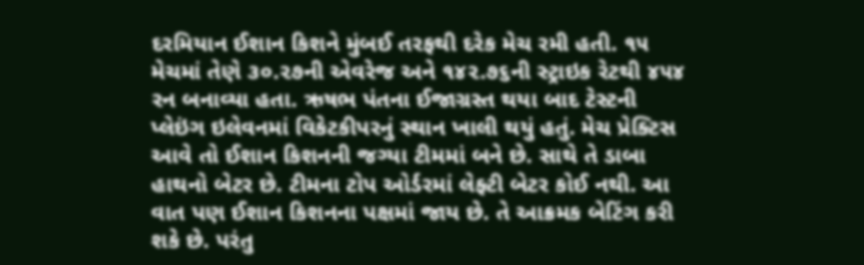દરમિયાન ઈશાન કિશને મુંબઈ તરફથી દરેક મેચ રમી હતી. ૧૫ મેચમાં તેણે ૩૦.૨૭ની એવરેજ અને ૧૪૨.૭૬ની સ્ટ્રાઇક રેટથી ૪૫૪ રન બનાવ્યા હતા. ઋષભ પંતના ઈજાગ્રસ્ત થયા બાદ ટેસ્ટની પ્લેઇંગ ઇલેવનમાં વિકેટકીપરનું સ્થાન ખાલી થયું હતું. મેચ પ્રેક્ટિસ આવે તો ઈશાન કિશનની જગ્યા ટીમમાં બને છે. સાથે તે ડાબા હાથનો બેટર છે. ટીમના ટોપ ઓર્ડરમાં લેફ્ટી બેટર કોઈ નથી. આ વાત પણ ઈશાન કિશનના પક્ષમાં જાય છે. તે આક્રમક બેટિંગ કરી શકે છે. પરંતુ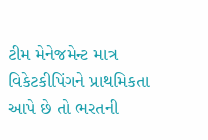ટીમ મેનેજમેન્ટ માત્ર વિકેટકીપિંગને પ્રાથમિકતા આપે છે તો ભરતની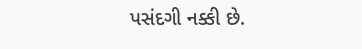પસંદગી નક્કી છે.